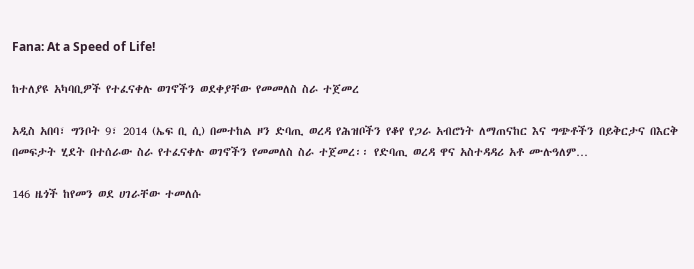Fana: At a Speed of Life!

ከተለያዩ አካባቢዎች የተፈናቀሉ ወገኖችን ወደቀያቸው የመመለስ ስራ ተጀመረ

አዲስ አበባ፣ ግንቦት 9፣ 2014 (ኤፍ ቢ ሲ) በመተከል ዞን ድባጢ ወረዳ የሕዝቦችን የቆየ የጋራ አብሮነት ለማጠናከር እና ግጭቶችን በይቅርታና በእርቅ በመፍታት ሂደት በተሰራው ስራ የተፈናቀሉ ወገኖችን የመመለስ ስራ ተጀመረ፡፡ የድባጢ ወረዳ ዋና አስተዳዳሪ አቶ ሙሉዓለም…

146 ዜጎች ከየመን ወደ ሀገራቸው ተመለሱ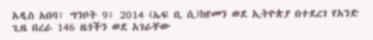አዲስ አበባ፣ ግንቦት 9፣ 2014 (ኤፍ ቢ ሲ)ከየመን ወደ ኢትዮጵያ በተደረገ የአንድ ጊዜ በረራ 146 ዜጎችን ወደ አገራቸው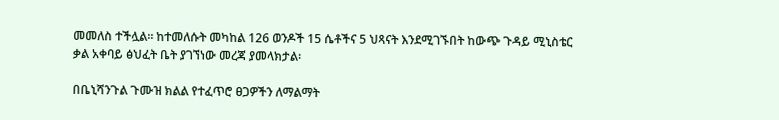መመለስ ተችሏል። ከተመለሱት መካከል 126 ወንዶች 15 ሴቶችና 5 ህጻናት እንደሚገኙበት ከውጭ ጉዳይ ሚኒስቴር ቃል አቀባይ ፅህፈት ቤት ያገኘነው መረጃ ያመላክታል፡

በቤኒሻንጉል ጉሙዝ ክልል የተፈጥሮ ፀጋዎችን ለማልማት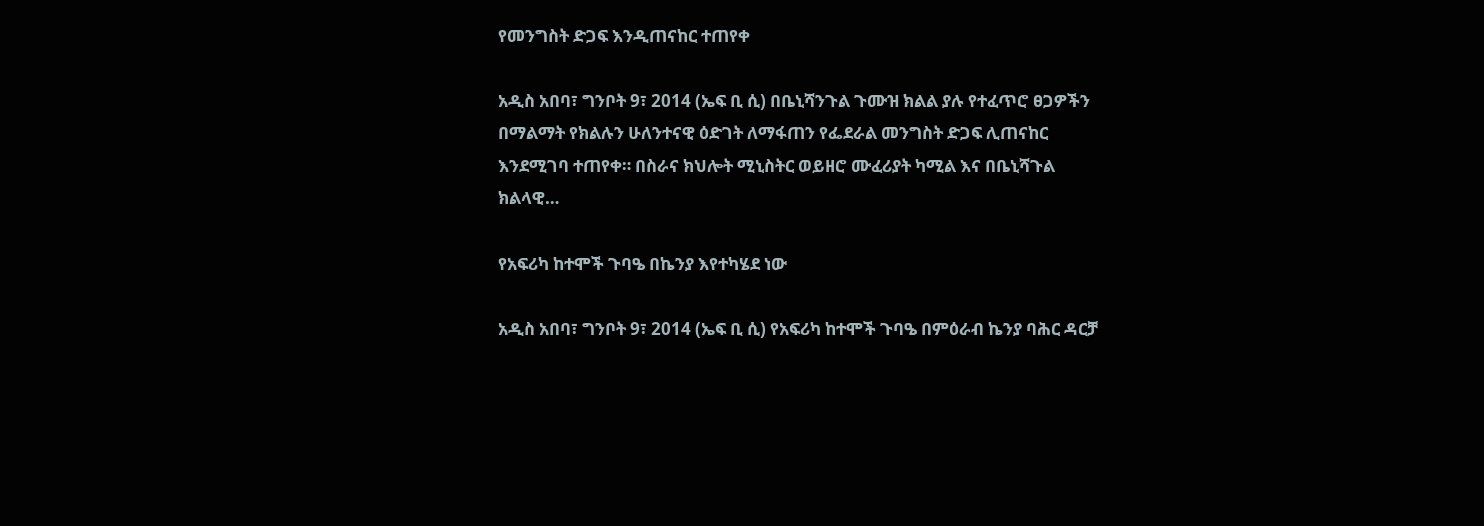የመንግስት ድጋፍ እንዲጠናከር ተጠየቀ

አዲስ አበባ፣ ግንቦት 9፣ 2014 (ኤፍ ቢ ሲ) በቤኒሻንጉል ጉሙዝ ክልል ያሉ የተፈጥሮ ፀጋዎችን በማልማት የክልሉን ሁለንተናዊ ዕድገት ለማፋጠን የፌደራል መንግስት ድጋፍ ሊጠናከር እንደሚገባ ተጠየቀ። በስራና ክህሎት ሚኒስትር ወይዘሮ ሙፈሪያት ካሚል እና በቤኒሻጉል ክልላዊ…

የአፍሪካ ከተሞች ጉባዔ በኬንያ እየተካሄደ ነው

አዲስ አበባ፣ ግንቦት 9፣ 2014 (ኤፍ ቢ ሲ) የአፍሪካ ከተሞች ጉባዔ በምዕራብ ኬንያ ባሕር ዳርቻ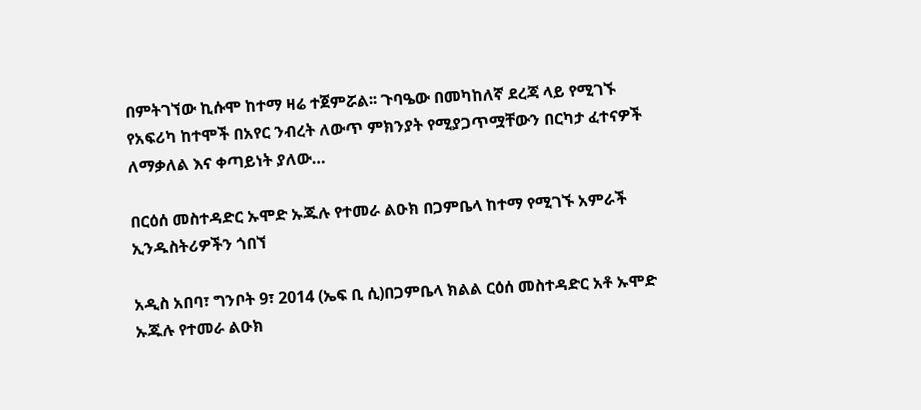በምትገኘው ኪሱሞ ከተማ ዛሬ ተጀምሯል፡፡ ጉባዔው በመካከለኛ ደረጃ ላይ የሚገኙ የአፍሪካ ከተሞች በአየር ንብረት ለውጥ ምክንያት የሚያጋጥሟቸውን በርካታ ፈተናዎች ለማቃለል እና ቀጣይነት ያለው…

በርዕሰ መስተዳድር ኡሞድ ኡጁሉ የተመራ ልዑክ በጋምቤላ ከተማ የሚገኙ አምራች ኢንዱስትሪዎችን ጎበኘ

አዲስ አበባ፣ ግንቦት 9፣ 2014 (ኤፍ ቢ ሲ)በጋምቤላ ክልል ርዕሰ መስተዳድር አቶ ኡሞድ ኡጁሉ የተመራ ልዑክ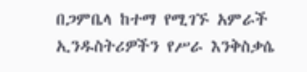በጋምቤላ ከተማ የሚገኙ አምራች ኢንዱስትሪዎችን የሥራ እንቅስቃሴ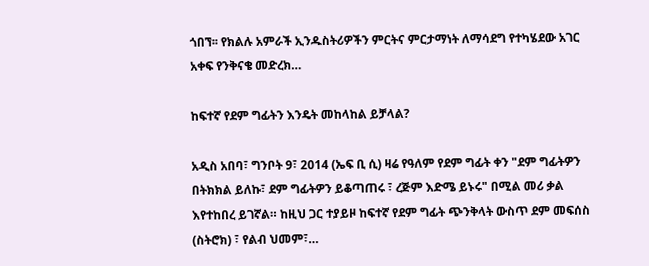ጎበኘ፡፡ የክልሉ አምራች ኢንዱስትሪዎችን ምርትና ምርታማነት ለማሳደግ የተካሄደው አገር አቀፍ የንቅናቄ መድረክ…

ከፍተኛ የደም ግፊትን እንዴት መከላከል ይቻላል?

አዲስ አበባ፣ ግንቦት 9፣ 2014 (ኤፍ ቢ ሲ) ዛሬ የዓለም የደም ግፊት ቀን "ደም ግፊትዎን በትክክል ይለኩ፣ ደም ግፊትዎን ይቆጣጠሩ ፣ ረጅም እድሜ ይኑሩ" በሚል መሪ ቃል እየተከበረ ይገኛል። ከዚህ ጋር ተያይዞ ከፍተኛ የደም ግፊት ጭንቅላት ውስጥ ደም መፍሰስ (ስትሮክ) ፣ የልብ ህመም፣…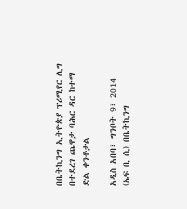በቤትኪንግ ኢትዮጵያ ፕሪሚየር ሊግ በተደረገ ጨዋታ ባሕር ዳር ከተማ ድል ቀንቶታል

አዲስ አበባ፣ ግንቦት 9፣ 2014 (ኤፍ ቢ ሲ) በቤትኪንግ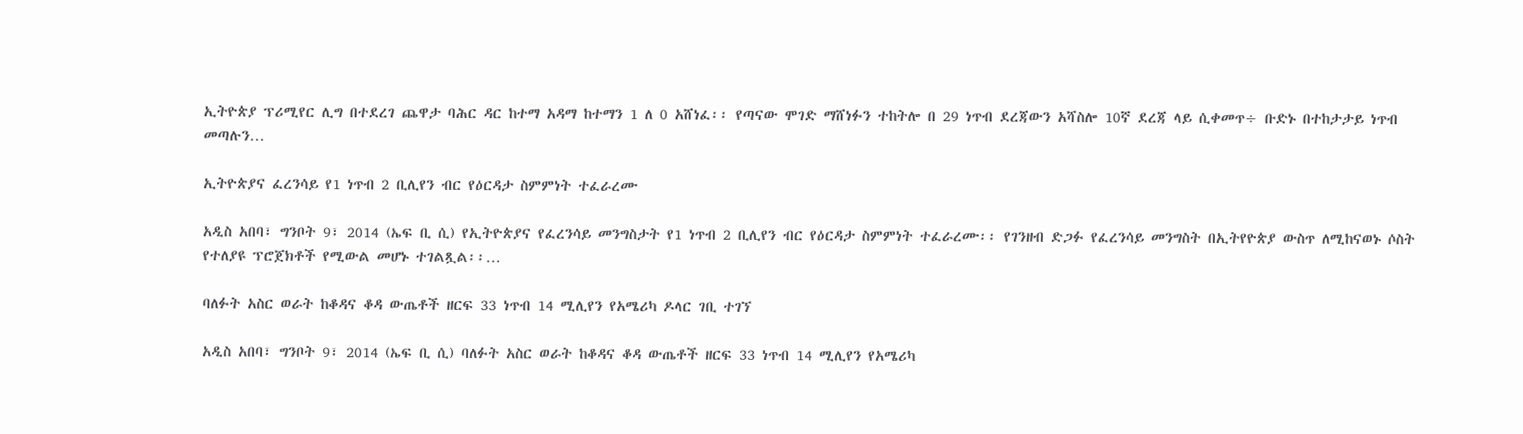ኢትዮጵያ ፕሪሚየር ሊግ በተደረገ ጨዋታ ባሕር ዳር ከተማ አዳማ ከተማን 1 ለ 0 አሸነፈ፡፡ የጣናው ሞገድ ማሸነፉን ተከትሎ በ 29 ነጥብ ደረጃውን አሻስሎ 10ኛ ደረጃ ላይ ሲቀመጥ÷ ቡድኑ በተከታታይ ነጥብ መጣሉን…

ኢትዮጵያና ፈረንሳይ የ1 ነጥብ 2 ቢሊየን ብር የዕርዳታ ስምምነት ተፈራረሙ

አዲስ አበባ፣ ግንቦት 9፣ 2014 (ኤፍ ቢ ሲ) የኢትዮጵያና የፈረንሳይ መንግስታት የ1 ነጥብ 2 ቢሊየን ብር የዕርዳታ ስምምነት ተፈራረሙ፡፡ የገንዘብ ድጋፉ የፈረንሳይ መንግስት በኢትየዮጵያ ውስጥ ለሚከናወኑ ሶስት የተለያዩ ፕሮጀክቶች የሚውል መሆኑ ተገልጿል፡፡…

ባለፉት አስር ወራት ከቆዳና ቆዳ ውጤቶች ዘርፍ 33 ነጥብ 14 ሚሊየን የአሜሪካ ዶላር ገቢ ተገኘ

አዲስ አበባ፣ ግንቦት 9፣ 2014 (ኤፍ ቢ ሲ) ባለፉት አስር ወራት ከቆዳና ቆዳ ውጤቶች ዘርፍ 33 ነጥብ 14 ሚሊየን የአሜሪካ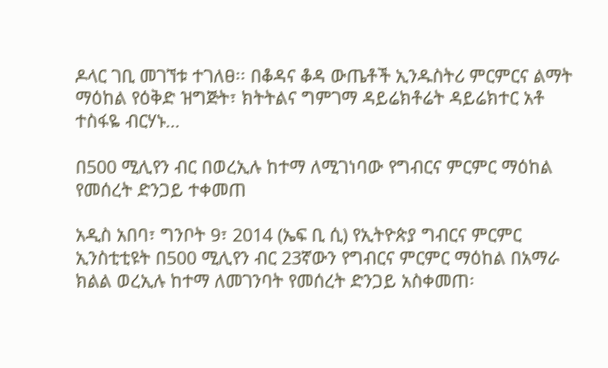ዶላር ገቢ መገኘቱ ተገለፀ፡፡ በቆዳና ቆዳ ውጤቶች ኢንዱስትሪ ምርምርና ልማት ማዕከል የዕቅድ ዝግጅት፣ ክትትልና ግምገማ ዳይሬክቶሬት ዳይሬክተር አቶ ተስፋዬ ብርሃኑ…

በ500 ሚሊየን ብር በወረኢሉ ከተማ ለሚገነባው የግብርና ምርምር ማዕከል የመሰረት ድንጋይ ተቀመጠ

አዲስ አበባ፣ ግንቦት 9፣ 2014 (ኤፍ ቢ ሲ) የኢትዮጵያ ግብርና ምርምር ኢንስቲቲዩት በ500 ሚሊየን ብር 23ኛውን የግብርና ምርምር ማዕከል በአማራ ክልል ወረኢሉ ከተማ ለመገንባት የመሰረት ድንጋይ አስቀመጠ፡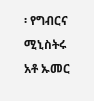፡ የግብርና ሚኒስትሩ አቶ ኡመር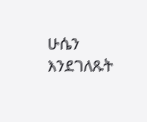ሁሴን እንደገለጹት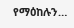የማዕከሉን…